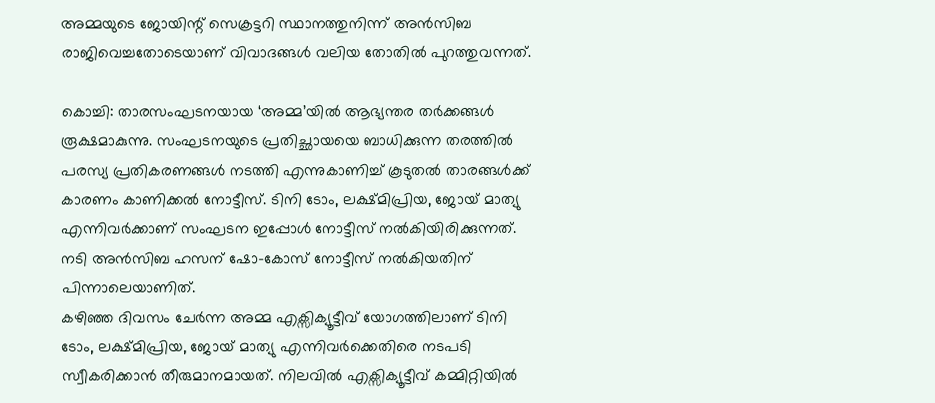അമ്മയുടെ ജോയിന്റ് സെക്രട്ടറി സ്ഥാനത്തുനിന്ന് അൻസിബ രാജിവെച്ചതോടെയാണ് വിവാദങ്ങൾ വലിയ തോതിൽ പുറത്തുവന്നത്.

കൊച്ചി: താരസംഘടനയായ ‘അമ്മ’യിൽ ആഭ്യന്തര തർക്കങ്ങൾ രൂക്ഷമാകുന്നു. സംഘടനയുടെ പ്രതിച്ഛായയെ ബാധിക്കുന്ന തരത്തിൽ പരസ്യ പ്രതികരണങ്ങൾ നടത്തി എന്നുകാണിച്ച് കൂടുതൽ താരങ്ങൾക്ക് കാരണം കാണിക്കൽ നോട്ടീസ്. ടിനി ടോം, ലക്ഷ്മിപ്രിയ, ജോയ് മാത്യു എന്നിവർക്കാണ് സംഘടന ഇപ്പോൾ നോട്ടീസ് നൽകിയിരിക്കുന്നത്. നടി അൻസിബ ഹസന് ഷോ-കോസ് നോട്ടീസ് നൽകിയതിന് പിന്നാലെയാണിത്.
കഴിഞ്ഞ ദിവസം ചേർന്ന അമ്മ എക്സിക്യൂട്ടീവ് യോഗത്തിലാണ് ടിനി ടോം, ലക്ഷ്മിപ്രിയ, ജോയ് മാത്യു എന്നിവർക്കെതിരെ നടപടി സ്വീകരിക്കാൻ തീരുമാനമായത്. നിലവിൽ എക്സിക്യൂട്ടീവ് കമ്മിറ്റിയിൽ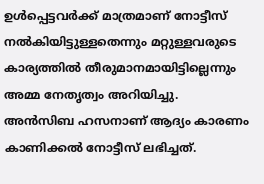ഉൾപ്പെട്ടവർക്ക് മാത്രമാണ് നോട്ടീസ് നൽകിയിട്ടുള്ളതെന്നും മറ്റുള്ളവരുടെ കാര്യത്തിൽ തീരുമാനമായിട്ടില്ലെന്നും അമ്മ നേതൃത്വം അറിയിച്ചു.
അൻസിബ ഹസനാണ് ആദ്യം കാരണം കാണിക്കൽ നോട്ടീസ് ലഭിച്ചത്.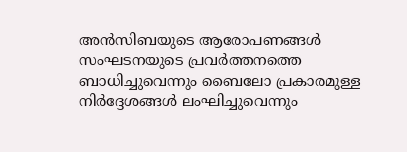അൻസിബയുടെ ആരോപണങ്ങൾ സംഘടനയുടെ പ്രവർത്തനത്തെ ബാധിച്ചുവെന്നും ബൈലോ പ്രകാരമുള്ള നിർദ്ദേശങ്ങൾ ലംഘിച്ചുവെന്നും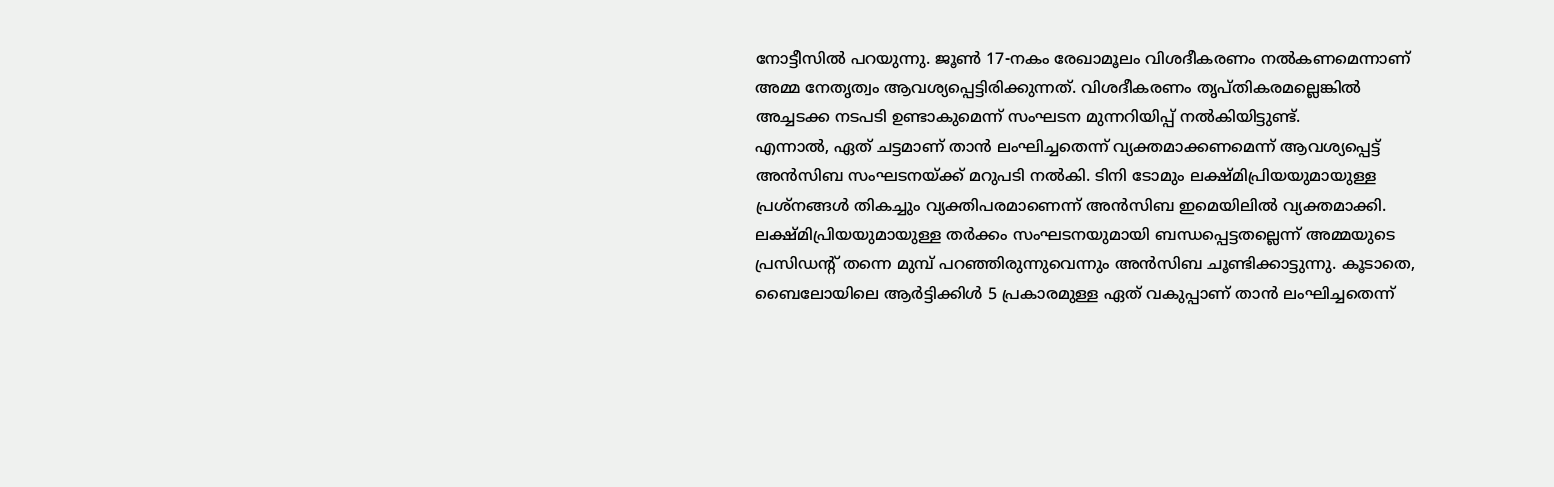നോട്ടീസിൽ പറയുന്നു. ജൂൺ 17-നകം രേഖാമൂലം വിശദീകരണം നൽകണമെന്നാണ് അമ്മ നേതൃത്വം ആവശ്യപ്പെട്ടിരിക്കുന്നത്. വിശദീകരണം തൃപ്തികരമല്ലെങ്കിൽ അച്ചടക്ക നടപടി ഉണ്ടാകുമെന്ന് സംഘടന മുന്നറിയിപ്പ് നൽകിയിട്ടുണ്ട്.
എന്നാൽ, ഏത് ചട്ടമാണ് താൻ ലംഘിച്ചതെന്ന് വ്യക്തമാക്കണമെന്ന് ആവശ്യപ്പെട്ട് അൻസിബ സംഘടനയ്ക്ക് മറുപടി നൽകി. ടിനി ടോമും ലക്ഷ്മിപ്രിയയുമായുള്ള പ്രശ്നങ്ങൾ തികച്ചും വ്യക്തിപരമാണെന്ന് അൻസിബ ഇമെയിലിൽ വ്യക്തമാക്കി. ലക്ഷ്മിപ്രിയയുമായുള്ള തർക്കം സംഘടനയുമായി ബന്ധപ്പെട്ടതല്ലെന്ന് അമ്മയുടെ പ്രസിഡന്റ് തന്നെ മുമ്പ് പറഞ്ഞിരുന്നുവെന്നും അൻസിബ ചൂണ്ടിക്കാട്ടുന്നു. കൂടാതെ, ബൈലോയിലെ ആർട്ടിക്കിൾ 5 പ്രകാരമുള്ള ഏത് വകുപ്പാണ് താൻ ലംഘിച്ചതെന്ന്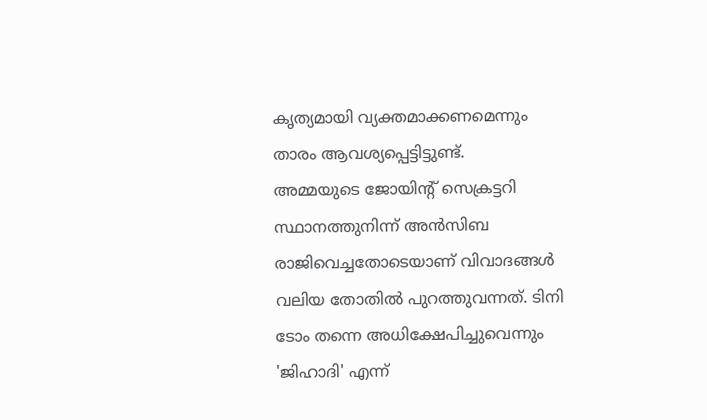കൃത്യമായി വ്യക്തമാക്കണമെന്നും താരം ആവശ്യപ്പെട്ടിട്ടുണ്ട്.
അമ്മയുടെ ജോയിന്റ് സെക്രട്ടറി സ്ഥാനത്തുനിന്ന് അൻസിബ രാജിവെച്ചതോടെയാണ് വിവാദങ്ങൾ വലിയ തോതിൽ പുറത്തുവന്നത്. ടിനി ടോം തന്നെ അധിക്ഷേപിച്ചുവെന്നും 'ജിഹാദി' എന്ന്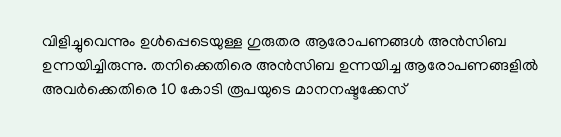വിളിച്ചുവെന്നും ഉൾപ്പെടെയുള്ള ഗുരുതര ആരോപണങ്ങൾ അൻസിബ ഉന്നയിച്ചിരുന്നു. തനിക്കെതിരെ അൻസിബ ഉന്നയിച്ച ആരോപണങ്ങളിൽ അവർക്കെതിരെ 10 കോടി രൂപയുടെ മാനനഷ്ടക്കേസ്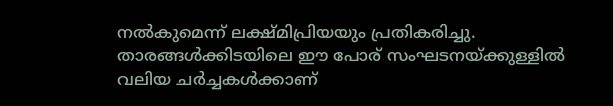നൽകുമെന്ന് ലക്ഷ്മിപ്രിയയും പ്രതികരിച്ചു. താരങ്ങൾക്കിടയിലെ ഈ പോര് സംഘടനയ്ക്കുള്ളിൽ വലിയ ചർച്ചകൾക്കാണ്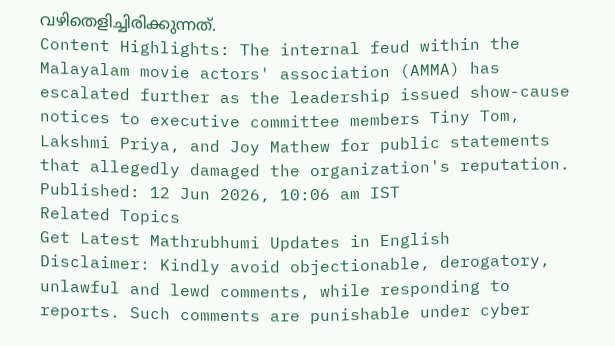വഴിതെളിച്ചിരിക്കുന്നത്.
Content Highlights: The internal feud within the Malayalam movie actors' association (AMMA) has escalated further as the leadership issued show-cause notices to executive committee members Tiny Tom, Lakshmi Priya, and Joy Mathew for public statements that allegedly damaged the organization's reputation.
Published: 12 Jun 2026, 10:06 am IST
Related Topics
Get Latest Mathrubhumi Updates in English
Disclaimer: Kindly avoid objectionable, derogatory, unlawful and lewd comments, while responding to reports. Such comments are punishable under cyber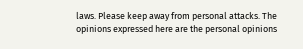laws. Please keep away from personal attacks. The opinions expressed here are the personal opinions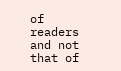of readers and not that of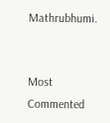Mathrubhumi.


Most Commented